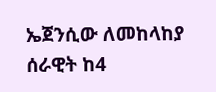ኤጀንሲው ለመከላከያ ሰራዊት ከ4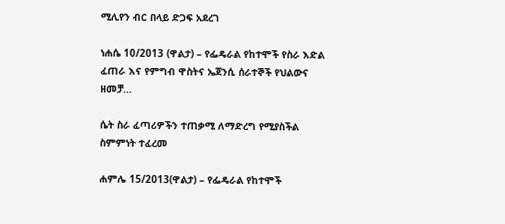ሚሊየን ብር በላይ ድጋፍ አደረገ

ነሐሴ 10/2013 (ዋልታ) – የፌዴራል የከተሞች የስራ እድል ፈጠራ እና የምግብ ዋስትና ኤጀንሲ ሰራተኞች የህልውና ዘመቻ…

ሴት ስራ ፈጣሪዎችን ተጠቃሚ ለማድረግ የሚያስችል ስምምነት ተፈረመ

ሐምሌ 15/2013(ዋልታ) – የፌዴራል የከተሞች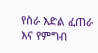የስራ እድል ፈጠራ እና የምግብ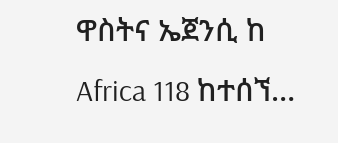ዋስትና ኤጀንሲ ከ Africa 118 ከተሰኘ…